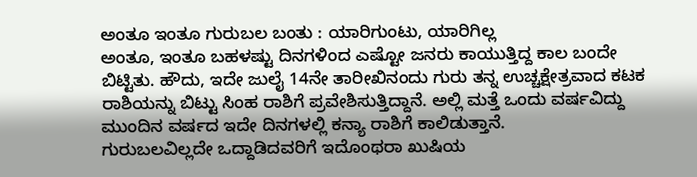ಅಂತೂ ಇಂತೂ ಗುರುಬಲ ಬಂತು : ಯಾರಿಗುಂಟು, ಯಾರಿಗಿಲ್ಲ
ಅಂತೂ, ಇಂತೂ ಬಹಳಷ್ಟು ದಿನಗಳಿಂದ ಎಷ್ಟೋ ಜನರು ಕಾಯುತ್ತಿದ್ದ ಕಾಲ ಬಂದೇ ಬಿಟ್ಟಿತು. ಹೌದು, ಇದೇ ಜುಲೈ 14ನೇ ತಾರೀಖಿನಂದು ಗುರು ತನ್ನ ಉಚ್ಚಕ್ಷೇತ್ರವಾದ ಕಟಕ ರಾಶಿಯನ್ನು ಬಿಟ್ಟು ಸಿಂಹ ರಾಶಿಗೆ ಪ್ರವೇಶಿಸುತ್ತಿದ್ದಾನೆ. ಅಲ್ಲಿ ಮತ್ತೆ ಒಂದು ವರ್ಷವಿದ್ದು ಮುಂದಿನ ವರ್ಷದ ಇದೇ ದಿನಗಳಲ್ಲಿ ಕನ್ಯಾ ರಾಶಿಗೆ ಕಾಲಿಡುತ್ತಾನೆ.
ಗುರುಬಲವಿಲ್ಲದೇ ಒದ್ದಾಡಿದವರಿಗೆ ಇದೊಂಥರಾ ಖುಷಿಯ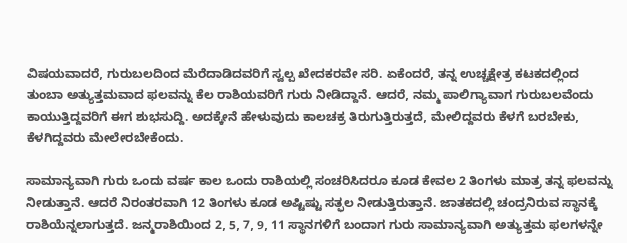ವಿಷಯವಾದರೆ, ಗುರುಬಲದಿಂದ ಮೆರೆದಾಡಿದವರಿಗೆ ಸ್ವಲ್ಪ ಖೇದಕರವೇ ಸರಿ. ಏಕೆಂದರೆ, ತನ್ನ ಉಚ್ಚಕ್ಷೇತ್ರ ಕಟಕದಲ್ಲಿಂದ ತುಂಬಾ ಅತ್ಯುತ್ತಮವಾದ ಫಲವನ್ನು ಕೆಲ ರಾಶಿಯವರಿಗೆ ಗುರು ನೀಡಿದ್ದಾನೆ. ಆದರೆ, ನಮ್ಮ ಪಾಲಿಗ್ಯಾವಾಗ ಗುರುಬಲವೆಂದು ಕಾಯುತ್ತಿದ್ದವರಿಗೆ ಈಗ ಶುಭಸುದ್ದಿ. ಅದಕ್ಕೇನೆ ಹೇಳುವುದು ಕಾಲಚಕ್ರ ತಿರುಗುತ್ತಿರುತ್ತದೆ, ಮೇಲಿದ್ದವರು ಕೆಳಗೆ ಬರಬೇಕು, ಕೆಳಗಿದ್ದವರು ಮೇಲೇರಬೇಕೆಂದು.

ಸಾಮಾನ್ಯವಾಗಿ ಗುರು ಒಂದು ವರ್ಷ ಕಾಲ ಒಂದು ರಾಶಿಯಲ್ಲಿ ಸಂಚರಿಸಿದರೂ ಕೂಡ ಕೇವಲ 2 ತಿಂಗಳು ಮಾತ್ರ ತನ್ನ ಫಲವನ್ನು ನೀಡುತ್ತಾನೆ. ಆದರೆ ನಿರಂತರವಾಗಿ 12 ತಿಂಗಳು ಕೂಡ ಅಷ್ಟಿಷ್ಟು ಸತ್ಫಲ ನೀಡುತ್ತಿರುತ್ತಾನೆ. ಜಾತಕದಲ್ಲಿ ಚಂದ್ರನಿರುವ ಸ್ಥಾನಕ್ಕೆ ರಾಶಿಯೆನ್ನಲಾಗುತ್ತದೆ. ಜನ್ಮರಾಶಿಯಿಂದ 2, 5, 7, 9, 11 ಸ್ಥಾನಗಳಿಗೆ ಬಂದಾಗ ಗುರು ಸಾಮಾನ್ಯವಾಗಿ ಅತ್ಯುತ್ತಮ ಫಲಗಳನ್ನೇ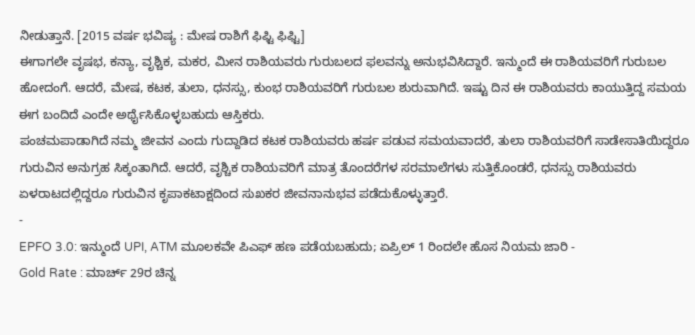ನೀಡುತ್ತಾನೆ. [2015 ವರ್ಷ ಭವಿಷ್ಯ : ಮೇಷ ರಾಶಿಗೆ ಫಿಫ್ಟಿ ಫಿಫ್ಟಿ]
ಈಗಾಗಲೇ ವೃಷಭ, ಕನ್ಯಾ, ವೃಶ್ಚಿಕ, ಮಕರ, ಮೀನ ರಾಶಿಯವರು ಗುರುಬಲದ ಫಲವನ್ನು ಅನುಭವಿಸಿದ್ದಾರೆ. ಇನ್ಮುಂದೆ ಈ ರಾಶಿಯವರಿಗೆ ಗುರುಬಲ ಹೋದಂಗೆ. ಆದರೆ, ಮೇಷ, ಕಟಕ, ತುಲಾ, ಧನಸ್ಸು, ಕುಂಭ ರಾಶಿಯವರಿಗೆ ಗುರುಬಲ ಶುರುವಾಗಿದೆ. ಇಷ್ಟು ದಿನ ಈ ರಾಶಿಯವರು ಕಾಯುತ್ತಿದ್ದ ಸಮಯ ಈಗ ಬಂದಿದೆ ಎಂದೇ ಅರ್ಥೈಸಿಕೊಳ್ಳಬಹುದು ಆಸ್ತಿಕರು.
ಪಂಚಮಪಾಡಾಗಿದೆ ನಮ್ಮ ಜೀವನ ಎಂದು ಗುದ್ದಾಡಿದ ಕಟಕ ರಾಶಿಯವರು ಹರ್ಷ ಪಡುವ ಸಮಯವಾದರೆ, ತುಲಾ ರಾಶಿಯವರಿಗೆ ಸಾಡೇಸಾತಿಯಿದ್ದರೂ ಗುರುವಿನ ಅನುಗ್ರಹ ಸಿಕ್ಕಂತಾಗಿದೆ. ಆದರೆ, ವೃಶ್ಚಿಕ ರಾಶಿಯವರಿಗೆ ಮಾತ್ರ ತೊಂದರೆಗಳ ಸರಮಾಲೆಗಳು ಸುತ್ತಿಕೊಂಡರೆ, ಧನಸ್ಸು ರಾಶಿಯವರು ಏಳರಾಟದಲ್ಲಿದ್ದರೂ ಗುರುವಿನ ಕೃಪಾಕಟಾಕ್ಷದಿಂದ ಸುಖಕರ ಜೀವನಾನುಭವ ಪಡೆದುಕೊಳ್ಳುತ್ತಾರೆ.
-
EPFO 3.0: ಇನ್ಮುಂದೆ UPI, ATM ಮೂಲಕವೇ ಪಿಎಫ್ ಹಣ ಪಡೆಯಬಹುದು; ಏಪ್ರಿಲ್ 1 ರಿಂದಲೇ ಹೊಸ ನಿಯಮ ಜಾರಿ -
Gold Rate : ಮಾರ್ಚ್ 29ರ ಚಿನ್ನ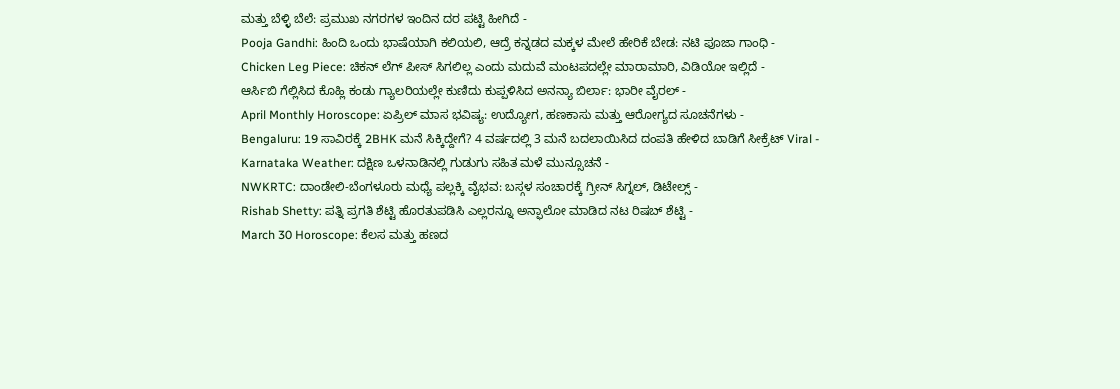ಮತ್ತು ಬೆಳ್ಳಿ ಬೆಲೆ: ಪ್ರಮುಖ ನಗರಗಳ ಇಂದಿನ ದರ ಪಟ್ಟಿ ಹೀಗಿದೆ -
Pooja Gandhi: ಹಿಂದಿ ಒಂದು ಭಾಷೆಯಾಗಿ ಕಲಿಯಲಿ, ಆದ್ರೆ ಕನ್ನಡದ ಮಕ್ಕಳ ಮೇಲೆ ಹೇರಿಕೆ ಬೇಡ: ನಟಿ ಪೂಜಾ ಗಾಂಧಿ -
Chicken Leg Piece: ಚಿಕನ್ ಲೆಗ್ ಪೀಸ್ ಸಿಗಲಿಲ್ಲ ಎಂದು ಮದುವೆ ಮಂಟಪದಲ್ಲೇ ಮಾರಾಮಾರಿ, ವಿಡಿಯೋ ಇಲ್ಲಿದೆ -
ಆರ್ಸಿಬಿ ಗೆಲ್ಲಿಸಿದ ಕೊಹ್ಲಿ ಕಂಡು ಗ್ಯಾಲರಿಯಲ್ಲೇ ಕುಣಿದು ಕುಪ್ಪಳಿಸಿದ ಅನನ್ಯಾ ಬಿರ್ಲಾ: ಭಾರೀ ವೈರಲ್ -
April Monthly Horoscope: ಏಪ್ರಿಲ್ ಮಾಸ ಭವಿಷ್ಯ: ಉದ್ಯೋಗ, ಹಣಕಾಸು ಮತ್ತು ಆರೋಗ್ಯದ ಸೂಚನೆಗಳು -
Bengaluru: 19 ಸಾವಿರಕ್ಕೆ 2BHK ಮನೆ ಸಿಕ್ಕಿದ್ದೇಗೆ? 4 ವರ್ಷದಲ್ಲಿ 3 ಮನೆ ಬದಲಾಯಿಸಿದ ದಂಪತಿ ಹೇಳಿದ ಬಾಡಿಗೆ ಸೀಕ್ರೆಟ್ Viral -
Karnataka Weather: ದಕ್ಷಿಣ ಒಳನಾಡಿನಲ್ಲಿ ಗುಡುಗು ಸಹಿತ ಮಳೆ ಮುನ್ಸೂಚನೆ -
NWKRTC: ದಾಂಡೇಲಿ-ಬೆಂಗಳೂರು ಮಧ್ಯೆ ಪಲ್ಲಕ್ಕಿ ವೈಭವ: ಬಸ್ಗಳ ಸಂಚಾರಕ್ಕೆ ಗ್ರೀನ್ ಸಿಗ್ನಲ್, ಡಿಟೇಲ್ಸ್ -
Rishab Shetty: ಪತ್ನಿ ಪ್ರಗತಿ ಶೆಟ್ಟಿ ಹೊರತುಪಡಿಸಿ ಎಲ್ಲರನ್ನೂ ಅನ್ಫಾಲೋ ಮಾಡಿದ ನಟ ರಿಷಬ್ ಶೆಟ್ಟಿ -
March 30 Horoscope: ಕೆಲಸ ಮತ್ತು ಹಣದ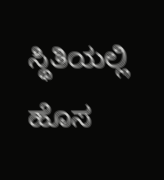ಸ್ಥಿತಿಯಲ್ಲಿ ಹೊಸ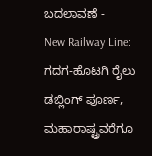ಬದಲಾವಣೆ -
New Railway Line: ಗದಗ-ಹೊಟಗಿ ರೈಲು ಡಬ್ಲಿಂಗ್ ಪೂರ್ಣ, ಮಹಾರಾಷ್ಟ್ರವರೆಗೂ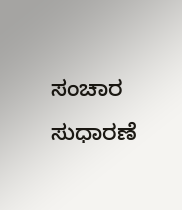ಸಂಚಾರ ಸುಧಾರಣೆ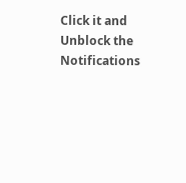Click it and Unblock the Notifications